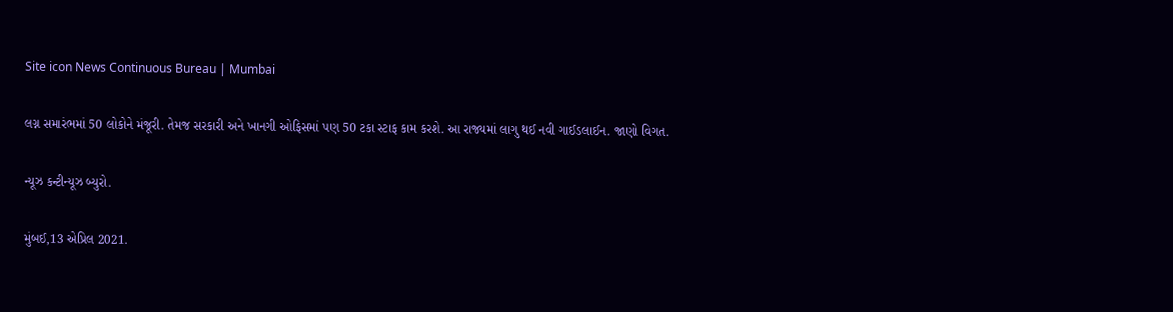Site icon News Continuous Bureau | Mumbai

લગ્ન સમારંભમાં 50 લોકોને મંજૂરી. તેમજ સરકારી અને ખાનગી ઓફિસમાં પણ 50 ટકા સ્ટાફ કામ કરશે. આ રાજ્યમાં લાગુ થઈ નવી ગાઈડલાઈન. જાણો વિગત.

ન્યૂઝ કન્ટીન્યૂઝ બ્યુરો.

મુંબઈ,13 એપ્રિલ 2021.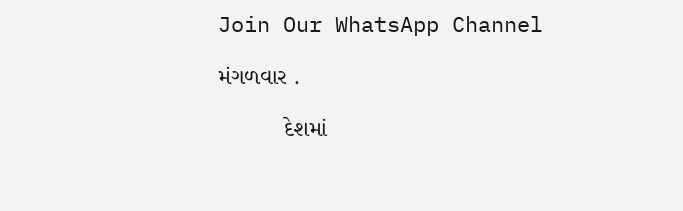Join Our WhatsApp Channel

મંગળવાર .

          દેશમાં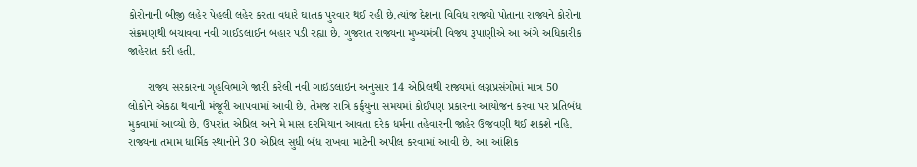કોરોનાની બીજી લહેર પેહલી લહેર કરતા વધારે ઘાતક પુરવાર થઈ રહી છે.ત્યાંજ દેશના વિવિધ રાજ્યો પોતાના રાજ્યને કોરોના સંક્રમણથી બચાવવા નવી ગાઈડલાઈન બહાર પડી રહ્યા છે. ગુજરાત રાજ્યના મુખ્યમંત્રી વિજય રૂપાણીએ આ અંગે અધિકારીક જાહેરાત કરી હતી.

      રાજ્ય સરકારના ગૃહવિભાગે જારી કરેલી નવી ગાઇડલાઇન અનુસાર 14 એપ્રિલથી રાજ્યમાં લગ્નપ્રસંગોમાં માત્ર 50 લોકોને એકઠા થવાની મંજૂરી આપવામાં આવી છે. તેમજ રાત્રિ કર્ફયુના સમયમાં કોઈપણ પ્રકારના આયોજન કરવા પર પ્રતિબંધ મુકવામાં આવ્યો છે. ઉપરાંત એપ્રિલ અને મે માસ દરમિયાન આવતા દરેક ધર્મના તહેવારની જાહેર ઉજવણી થઈ શકશે નહિ. રાજ્યના તમામ ધાર્મિક સ્થાનોને 30 એપ્રિલ સુધી બંધ રાખવા માટેની અપીલ કરવામાં આવી છે. આ આંશિક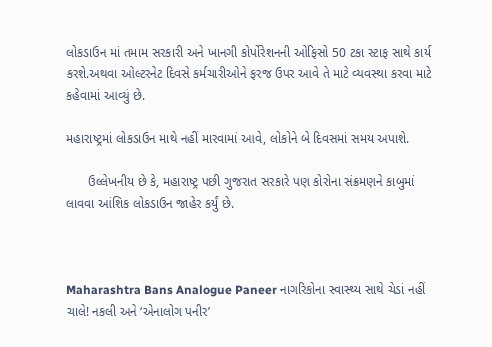લોકડાઉન માં તમામ સરકારી અને ખાનગી કોર્પોરેશનની ઓફિસો 50 ટકા સ્ટાફ સાથે કાર્ય કરશે.અથવા ઓલ્ટરનેટ દિવસે કર્મચારીઓને ફરજ ઉપર આવે તે માટે વ્યવસ્થા કરવા માટે કહેવામાં આવ્યું છે.

મહારાષ્ટ્રમાં લોકડાઉન માથે નહીં મારવામાં આવે, લોકોને બે દિવસમાં સમય અપાશે.

      ઉલ્લેખનીય છે કે, મહારાષ્ટ્ર પછી ગુજરાત સરકારે પણ કોરોના સંક્રમણને કાબુમાં લાવવા આંશિક લોકડાઉન જાહેર કર્યું છે.



Maharashtra Bans Analogue Paneer નાગરિકોના સ્વાસ્થ્ય સાથે ચેડાં નહીં ચાલે! નકલી અને ‘એનાલોગ પનીર’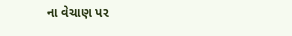ના વેચાણ પર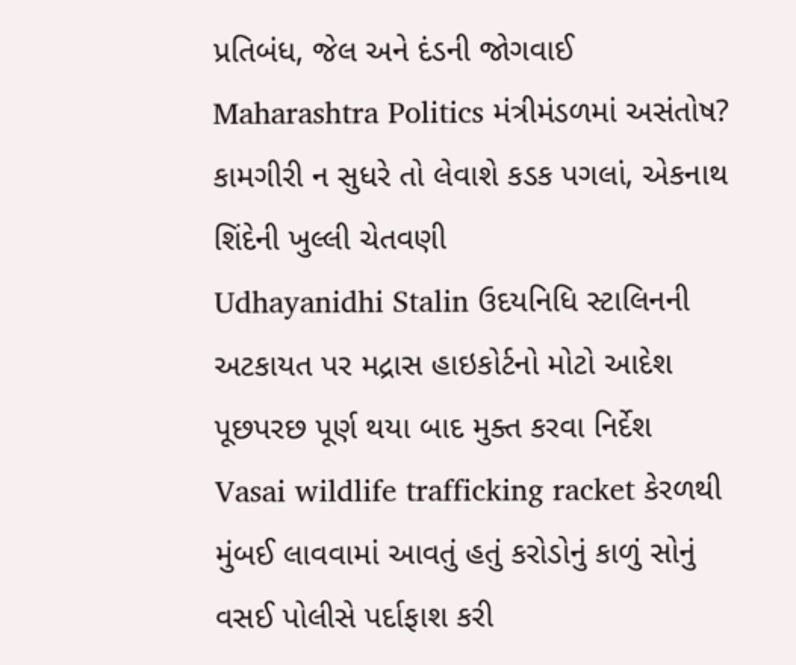પ્રતિબંધ, જેલ અને દંડની જોગવાઈ
Maharashtra Politics મંત્રીમંડળમાં અસંતોષ? કામગીરી ન સુધરે તો લેવાશે કડક પગલાં, એકનાથ શિંદેની ખુલ્લી ચેતવણી
Udhayanidhi Stalin ઉદયનિધિ સ્ટાલિનની અટકાયત પર મદ્રાસ હાઇકોર્ટનો મોટો આદેશ પૂછપરછ પૂર્ણ થયા બાદ મુક્ત કરવા નિર્દેશ
Vasai wildlife trafficking racket કેરળથી મુંબઈ લાવવામાં આવતું હતું કરોડોનું કાળું સોનું વસઈ પોલીસે પર્દાફાશ કરી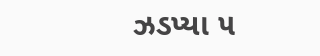ઝડપ્યા ૫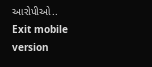આરોપીઓ..
Exit mobile version